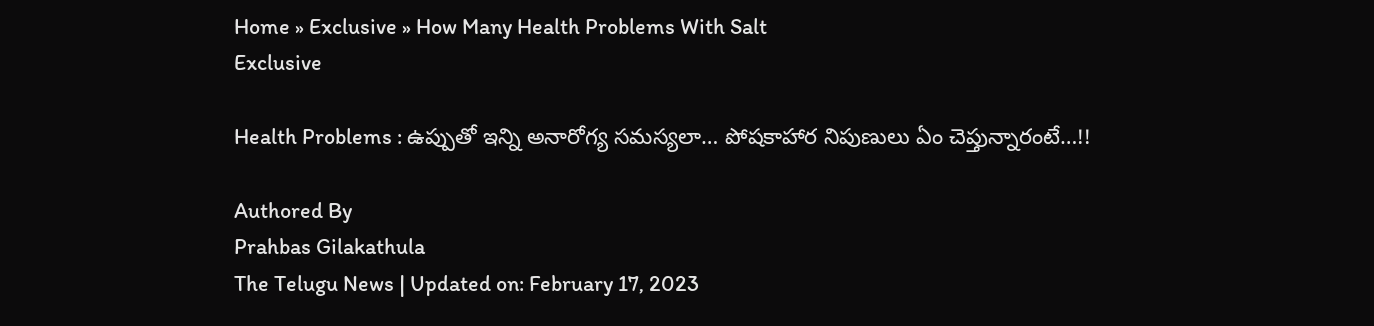Home » Exclusive » How Many Health Problems With Salt
Exclusive

Health Problems : ఉప్పుతో ఇన్ని అనారోగ్య సమస్యలా… పోషకాహార నిపుణులు ఏం చెప్తున్నారంటే…!!

Authored By
Prahbas Gilakathula
The Telugu News | Updated on: February 17, 2023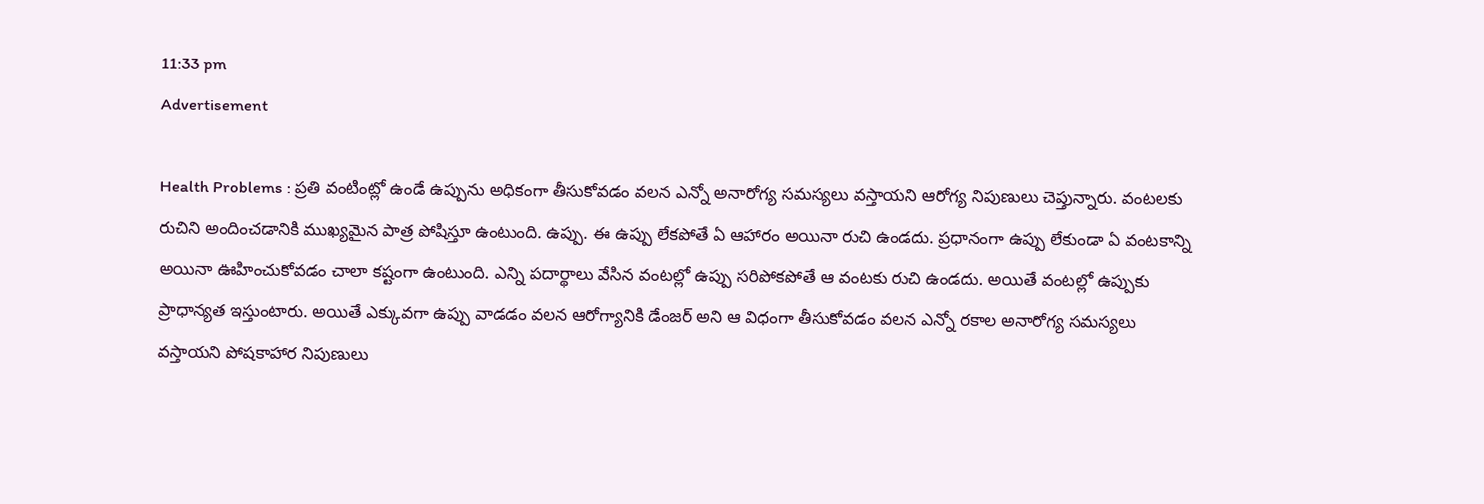11:33 pm
Advertisement

Health Problems : ప్రతి వంటింట్లో ఉండే ఉప్పును అధికంగా తీసుకోవడం వలన ఎన్నో అనారోగ్య సమస్యలు వస్తాయని ఆరోగ్య నిపుణులు చెప్తున్నారు. వంటలకు రుచిని అందించడానికి ముఖ్యమైన పాత్ర పోషిస్తూ ఉంటుంది. ఉప్పు. ఈ ఉప్పు లేకపోతే ఏ ఆహారం అయినా రుచి ఉండదు. ప్రధానంగా ఉప్పు లేకుండా ఏ వంటకాన్ని అయినా ఊహించుకోవడం చాలా కష్టంగా ఉంటుంది. ఎన్ని పదార్థాలు వేసిన వంటల్లో ఉప్పు సరిపోకపోతే ఆ వంటకు రుచి ఉండదు. అయితే వంటల్లో ఉప్పుకు ప్రాధాన్యత ఇస్తుంటారు. అయితే ఎక్కువగా ఉప్పు వాడడం వలన ఆరోగ్యానికి డేంజర్ అని ఆ విధంగా తీసుకోవడం వలన ఎన్నో రకాల అనారోగ్య సమస్యలు వస్తాయని పోషకాహార నిపుణులు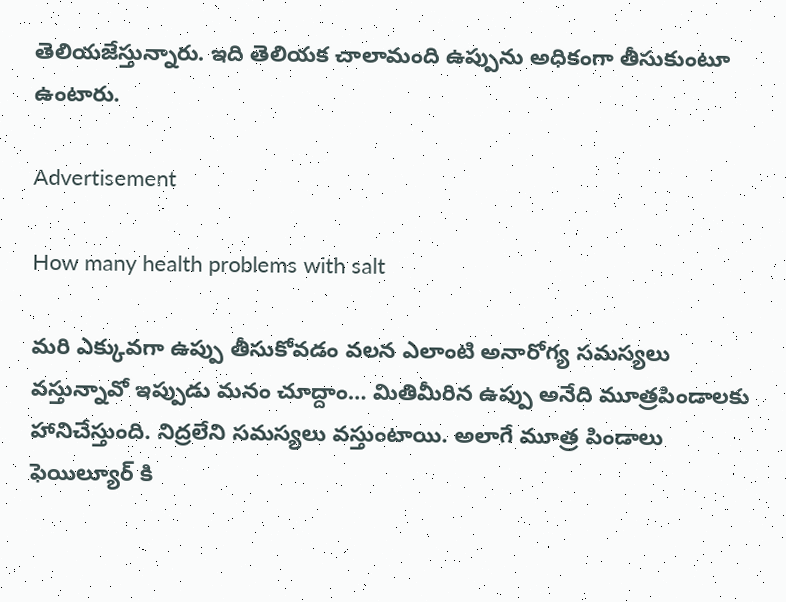తెలియజేస్తున్నారు. ఇది తెలియక చాలామంది ఉప్పును అధికంగా తీసుకుంటూ ఉంటారు.

Advertisement

How many health problems with salt

మరి ఎక్కువగా ఉప్పు తీసుకోవడం వలన ఎలాంటి అనారోగ్య సమస్యలు వస్తున్నావో ఇప్పుడు మనం చూద్దాం… మితిమీరిన ఉప్పు అనేది మూత్రపిండాలకు హానిచేస్తుంది. నిద్రలేని సమస్యలు వస్తుంటాయి. అలాగే మూత్ర పిండాలు ఫెయిల్యూర్ కి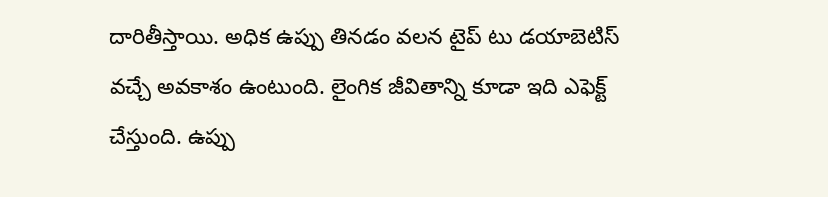దారితీస్తాయి. అధిక ఉప్పు తినడం వలన టైప్ టు డయాబెటిస్ వచ్చే అవకాశం ఉంటుంది. లైంగిక జీవితాన్ని కూడా ఇది ఎఫెక్ట్ చేస్తుంది. ఉప్పు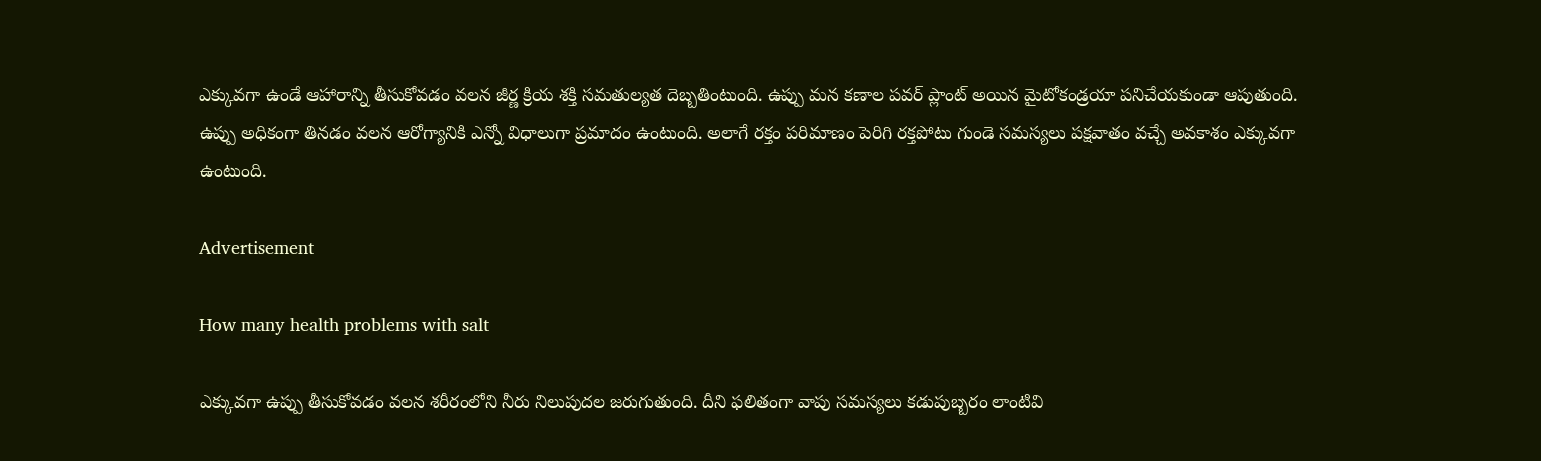ఎక్కువగా ఉండే ఆహారాన్ని తీసుకోవడం వలన జీర్ణ క్రియ శక్తి సమతుల్యత దెబ్బతింటుంది. ఉప్పు మన కణాల పవర్ ప్లాంట్ అయిన మైటోకండ్రయా పనిచేయకుండా ఆపుతుంది. ఉప్పు అధికంగా తినడం వలన ఆరోగ్యానికి ఎన్నో విధాలుగా ప్రమాదం ఉంటుంది. అలాగే రక్తం పరిమాణం పెరిగి రక్తపోటు గుండె సమస్యలు పక్షవాతం వచ్చే అవకాశం ఎక్కువగా ఉంటుంది.

Advertisement

How many health problems with salt

ఎక్కువగా ఉప్పు తీసుకోవడం వలన శరీరంలోని నీరు నిలుపుదల జరుగుతుంది. దీని ఫలితంగా వాపు సమస్యలు కడుపుబ్బరం లాంటివి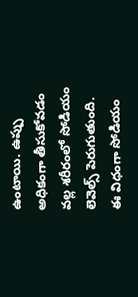ఉంటాయి. ఉప్పు అధికంగా తీసుకోవడం వల్ల శరీరంలో సోడియం లెవెల్స్ పెరుగుతుంది. ఈ విధంగా సోడియం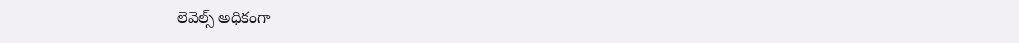లెవెల్స్ అధికంగా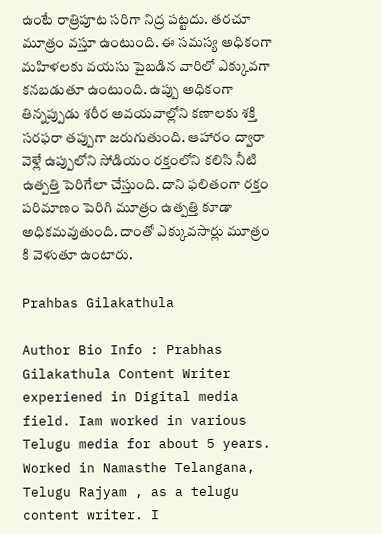ఉంటే రాత్రిపూట సరిగా నిద్ర పట్టదు. తరచూ మూత్రం వస్తూ ఉంటుంది. ఈ సమస్య అధికంగా మహిళలకు వయసు పైబడిన వారిలో ఎక్కువగా కనబడుతూ ఉంటుంది. ఉప్పు అధికంగా తిన్నప్పుడు శరీర అవయవాల్లోని కణాలకు శక్తి సరఫరా తప్పుగా జరుగుతుంది. ఆహారం ద్వారా వెళ్లే ఉప్పులోని సోడియం రక్తంలోని కలిసి నీటి ఉత్పత్తి పెరిగేలా చేస్తుంది. దాని ఫలితంగా రక్తం పరిమాణం పెరిగి మూత్రం ఉత్పత్తి కూడా అధికమవుతుంది. దాంతో ఎక్కువసార్లు మూత్రం కి వెళుతూ ఉంటారు.

Prahbas Gilakathula

Author Bio Info : Prabhas Gilakathula Content Writer experiened in Digital media field. Iam worked in various Telugu media for about 5 years. Worked in Namasthe Telangana, Telugu Rajyam , as a telugu content writer. I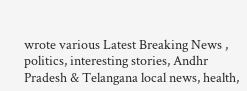wrote various Latest Breaking News , politics, interesting stories, Andhr Pradesh & Telangana local news, health,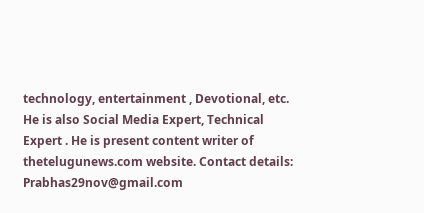technology, entertainment , Devotional, etc. He is also Social Media Expert, Technical Expert . He is present content writer of thetelugunews.com website. Contact details: Prabhas29nov@gmail.com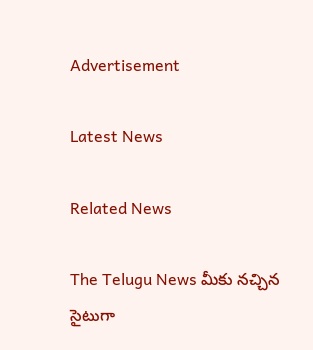Advertisement

Latest News

Related News

The Telugu News మీకు నచ్చిన సైటుగా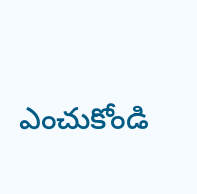ఎంచుకోండి